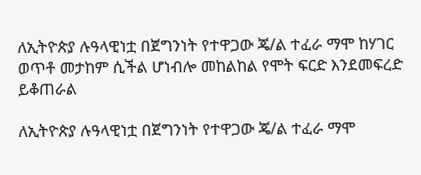ለኢትዮጵያ ሉዓላዊነቷ በጀግንነት የተዋጋው ጄ/ል ተፈራ ማሞ ከሃገር ወጥቶ መታከም ሲችል ሆነብሎ መከልከል የሞት ፍርድ እንደመፍረድ ይቆጠራል

ለኢትዮጵያ ሉዓላዊነቷ በጀግንነት የተዋጋው ጄ/ል ተፈራ ማሞ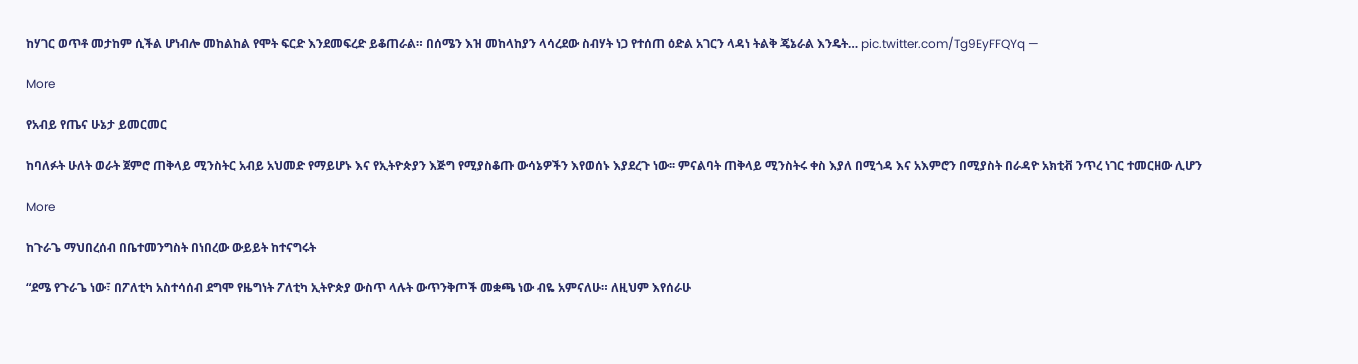ከሃገር ወጥቶ መታከም ሲችል ሆነብሎ መከልከል የሞት ፍርድ እንደመፍረድ ይቆጠራል። በሰሜን እዝ መከላከያን ላሳረደው ስብሃት ነጋ የተሰጠ ዕድል አገርን ላዳነ ትልቅ ጄኔራል እንዴት… pic.twitter.com/Tg9EyFFQYq —

More

የአብይ የጤና ሁኔታ ይመርመር

ከባለፉት ሁለት ወራት ጀምሮ ጠቅላይ ሚንስትር አብይ አህመድ የማይሆኑ እና የኢትዮጵያን እጅግ የሚያስቆጡ ውሳኔዎችን እየወሰኑ እያደረጉ ነው፡፡ ምናልባት ጠቅላይ ሚንስትሩ ቀስ እያለ በሚጎዳ እና አእምሮን በሚያስት በራዳዮ አክቲቭ ንጥረ ነገር ተመርዘው ሊሆን

More

ከጉራጌ ማህበረሰብ በቤተመንግስት በነበረው ውይይት ከተናግሩት

“ደሜ የጉራጌ ነው፣ በፖለቲካ አስተሳሰብ ደግሞ የዜግነት ፖለቲካ ኢትዮጵያ ውስጥ ላሉት ውጥንቅጦች መቋጫ ነው ብዬ አምናለሁ። ለዚህም እየሰራሁ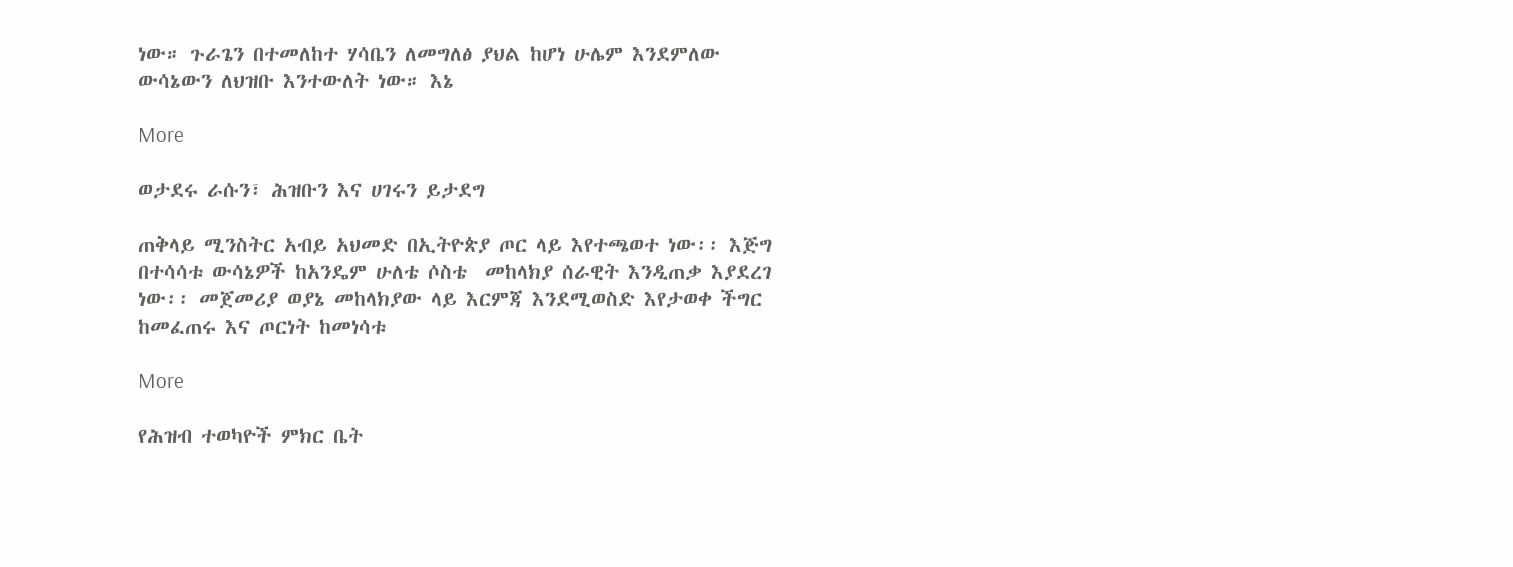ነው። ጉራጌን በተመለከተ ሃሳቤን ለመግለፅ ያህል ከሆነ ሁሌም እንደምለው ውሳኔውን ለህዝቡ እንተውለት ነው። እኔ

More

ወታደሩ ራሱን፣ ሕዝቡን እና ሀገሩን ይታደግ

ጠቅላይ ሚንስትር አብይ አህመድ በኢትዮጵያ ጦር ላይ እየተጫወተ ነው፡፡ እጅግ በተሳሳቱ ውሳኔዎች ከአንዴም ሁለቴ ሶስቴ  መከላክያ ሰራዊት እንዲጠቃ እያደረገ ነው፡፡ መጀመሪያ ወያኔ መከላክያው ላይ እርምጃ እንደሚወስድ እየታወቀ ችግር ከመፈጠሩ እና ጦርነት ከመነሳቱ

More

የሕዝብ ተወካዮች ምክር ቤት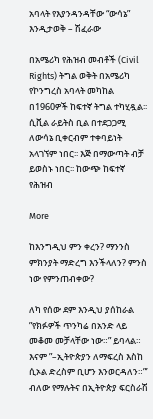አባላት የእያንዳንዳቸው “ውሳኔ” እንዲታወቅ – ሽፈራው

በአሜሪካ የሕዝብ መብቶች (Civil Rights) ትግል ወቅት በአሜሪካ የኮንግረስ አባላት መካከል በ1960ዎች ከፍተኛ ትግል ተካሂዷል፡፡ ሲቪል ራይትስ ቢል በተደጋጋሚ ለውሳኔ ቢቀርብም ተቀባይነት አላገኘም ነበር፡፡ እጅ በማውጣት ብቻ ይወስኑ ነበር፡፡ ከውጭ ከፍተኛ የሕዝብ

More

ከእንግዲህ ምን ቀረን? ማንንስ ምክንያት ማድረግ እንችላለን? ምንስ ነው የምንጠብቀው?

ለካ የሰው ደም እንዲህ ያሰከራል ”የክፉዎች ጥንካሬ በአንድ ላይ መቆመ መቻላቸው ነው።” ይባላል። እናም ”–ኢትዮጵያን ለማፍረስ እስከ ሲኦል ድረስም ቢሆን እንወርዳለን።”’ ብለው የማሉትና በኢትዮጵያ ፍርስራሽ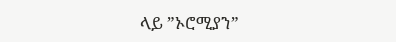ላይ ”ኦሮሚያን”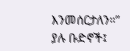እንመሰርታለን።” ያሉ ቡድኖች፤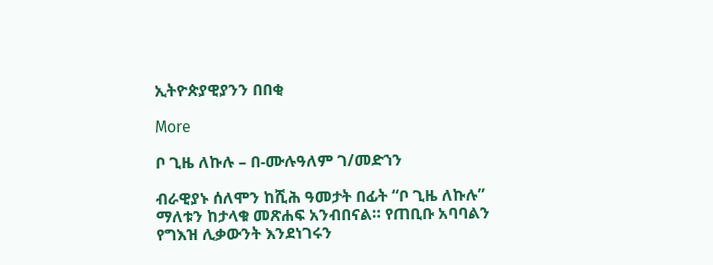ኢትዮጵያዊያንን በበቂ

More

ቦ ጊዜ ለኩሉ – በ-ሙሉዓለም ገ/መድኀን

ብራዊያኑ ሰለሞን ከሺሕ ዓመታት በፊት “ቦ ጊዜ ለኩሉ” ማለቱን ከታላቁ መጽሐፍ አንብበናል። የጠቢቡ አባባልን የግእዝ ሊቃውንት እንደነገሩን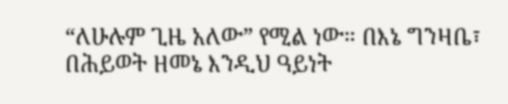“ለሁሉም ጊዜ አለው” የሚል ነው። በእኔ ግንዛቤ፣ በሕይወት ዘመኔ እንዲህ ዓይነት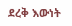ደረቅ እውነት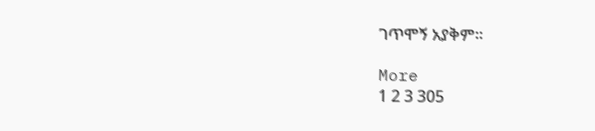ገጥሞኝ አያቅም።

More
1 2 3 305